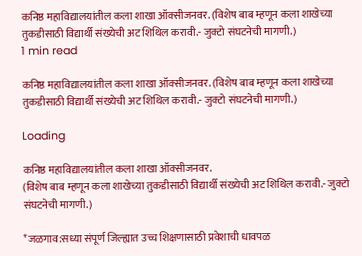कनिष्ठ महाविद्यालयांतील कला शाखा ऑक्सीजनवर. (विशेष बाब म्हणून कला शाखेच्या तुकडीसाठी विद्यार्थी संख्येची अट शिथिल करावी.- जुक्टो संघटनेची मागणी.)
1 min read

कनिष्ठ महाविद्यालयांतील कला शाखा ऑक्सीजनवर. (विशेष बाब म्हणून कला शाखेच्या तुकडीसाठी विद्यार्थी संख्येची अट शिथिल करावी.- जुक्टो संघटनेची मागणी.)

Loading

कनिष्ठ महाविद्यालयांतील कला शाखा ऑक्सीजनवर.
(विशेष बाब म्हणून कला शाखेच्या तुकडीसाठी विद्यार्थी संख्येची अट शिथिल करावी.- जुक्टो संघटनेची मागणी.)

*जळगाव:सध्या संपूर्ण जिल्ह्यात उच्च शिक्षणासाठी प्रवेशाची धावपळ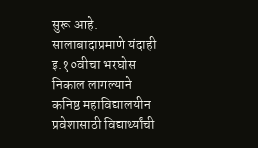सुरू आहे. सालाबादाप्रमाणे यंदाही इ.१०वीचा भरघोस निकाल लागल्याने कनिष्ठ महाविद्यालयीन प्रवेशासाठी विद्यार्थ्यांची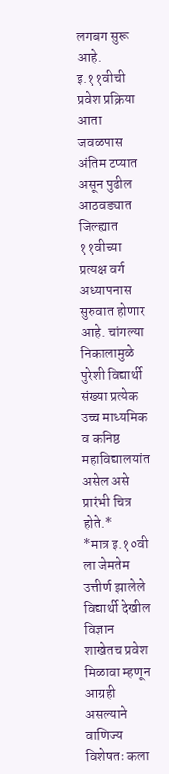लगबग सुरू आहे. इ.११वीची प्रवेश प्रक्रिया आता जवळपास अंतिम टप्यात असून पुढील आठवड्यात जिल्ह्यात ११वीच्या प्रत्यक्ष वर्ग अध्यापनास सुरुवात होणार आहे. चांगल्या निकालामुळे पुरेशी विद्यार्थी संख्या प्रत्येक उच्च माध्यमिक व कनिष्ठ महाविद्यालयांत असेल असे प्रारंभी चित्र होते.*
*मात्र इ.१०वी ला जेमतेम उत्तीर्ण झालेले विद्यार्थी देखील विज्ञान शाखेतच प्रवेश मिळावा म्हणून आग्रही असल्याने वाणिज्य विशेषतः कला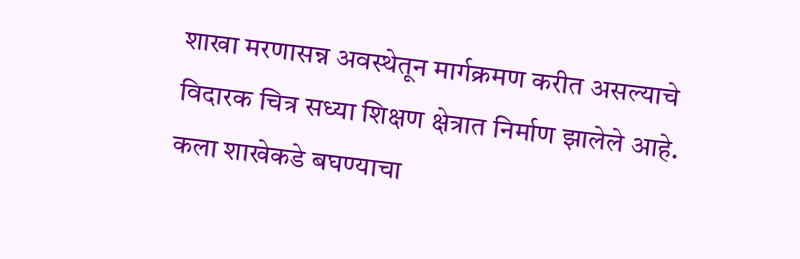शाखा मरणासन्न अवस्थेतून मार्गक्रमण करीत असल्याचे विदारक चित्र सध्या शिक्षण क्षेत्रात निर्माण झालेले आहे. कला शाखेकडे बघण्याचा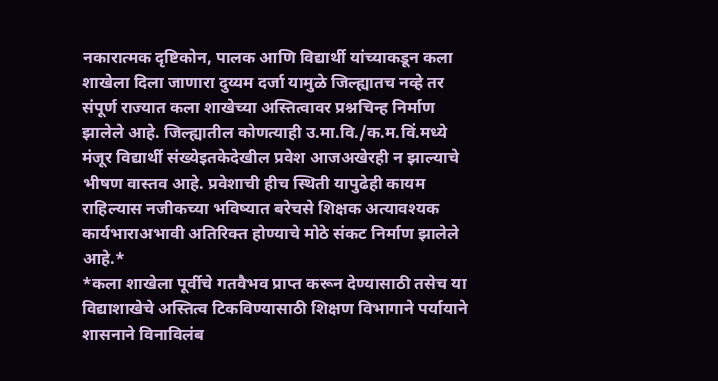नकारात्मक दृष्टिकोन, पालक आणि विद्यार्थी यांच्याकडून कला शाखेला दिला जाणारा दुय्यम दर्जा यामुळे जिल्ह्यातच नव्हे तर संपूर्ण राज्यात कला शाखेच्या अस्तित्वावर प्रश्नचिन्ह निर्माण झालेले आहे. जिल्ह्यातील कोणत्याही उ.मा.वि./क.म.विं.मध्ये मंजूर विद्यार्थी संख्येइतकेदेखील प्रवेश आजअखेरही न झाल्याचे भीषण वास्तव आहे. प्रवेशाची हीच स्थिती यापुढेही कायम राहिल्यास नजीकच्या भविष्यात बरेचसे शिक्षक अत्यावश्यक कार्यभाराअभावी अतिरिक्त होण्याचे मोठे संकट निर्माण झालेले आहे.*
*कला शाखेला पूर्वीचे गतवैभव प्राप्त करून देण्यासाठी तसेच या विद्याशाखेचे अस्तित्व टिकविण्यासाठी शिक्षण विभागाने पर्यायाने शासनाने विनाविलंब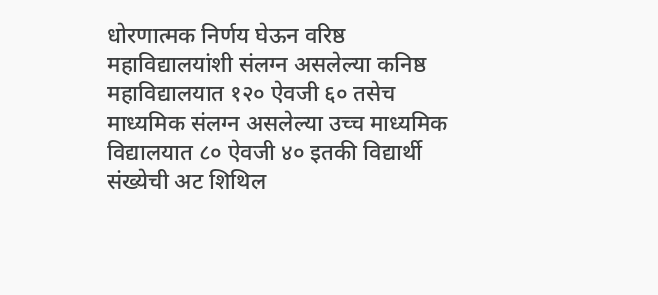धोरणात्मक निर्णय घेऊन वरिष्ठ महाविद्यालयांशी संलग्न असलेल्या कनिष्ठ महाविद्यालयात १२० ऐवजी ६० तसेच माध्यमिक संलग्न असलेल्या उच्च माध्यमिक विद्यालयात ८० ऐवजी ४० इतकी विद्यार्थी संख्येची अट शिथिल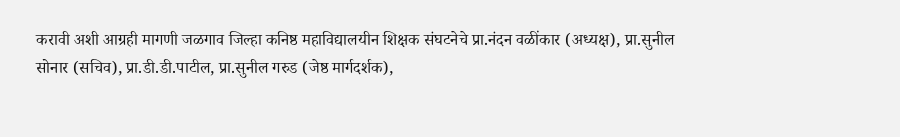करावी अशी आग्रही मागणी जळगाव जिल्हा कनिष्ठ महाविद्यालयीन शिक्षक संघटनेचे प्रा.नंदन वळींकार (अध्यक्ष), प्रा.सुनील सोनार (सचिव), प्रा.डी.डी.पाटील, प्रा.सुनील गरुड (जेष्ठ मार्गदर्शक),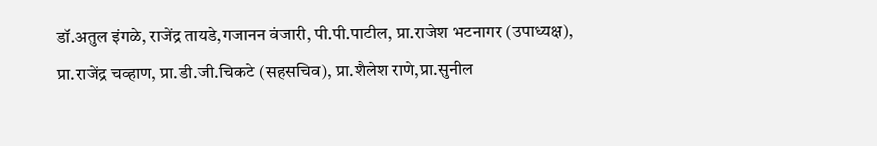डॉ.अतुल इंगळे, राजेंद्र तायडे,गजानन वंजारी, पी.पी.पाटील, प्रा.राजेश भटनागर (उपाध्यक्ष), प्रा.राजेंद्र चव्हाण, प्रा.डी.जी.चिकटे (सहसचिव), प्रा.शैलेश राणे,प्रा.सुनील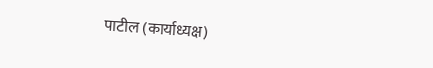पाटील (कार्याध्यक्ष)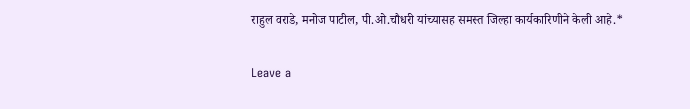राहुल वराडे, मनोज पाटील, पी.ओ.चौधरी यांच्यासह समस्त जिल्हा कार्यकारिणीने केली आहे.*

Leave a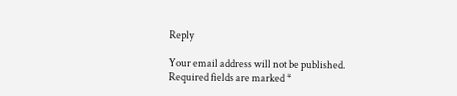Reply

Your email address will not be published. Required fields are marked *